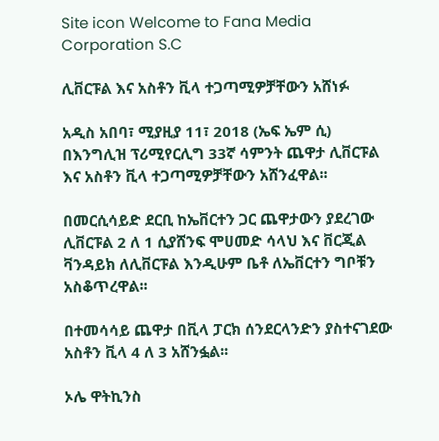Site icon Welcome to Fana Media Corporation S.C

ሊቨርፑል እና አስቶን ቪላ ተጋጣሚዎቻቸውን አሸነፉ

አዲስ አበባ፣ ሚያዚያ 11፣ 2018 (ኤፍ ኤም ሲ) በእንግሊዝ ፕሪሚየርሊግ 33ኛ ሳምንት ጨዋታ ሊቨርፑል እና አስቶን ቪላ ተጋጣሚዎቻቸውን አሸንፈዋል፡፡

በመርሲሳይድ ደርቢ ከኤቨርተን ጋር ጨዋታውን ያደረገው ሊቨርፑል 2 ለ 1 ሲያሸንፍ ሞሀመድ ሳላህ እና ቨርጂል ቫንዳይክ ለሊቨርፑል እንዲሁም ቤቶ ለኤቨርተን ግቦቹን አስቆጥረዋል፡፡

በተመሳሳይ ጨዋታ በቪላ ፓርክ ሰንደርላንድን ያስተናገደው አስቶን ቪላ 4 ለ 3 አሸንፏል፡፡

ኦሌ ዋትኪንስ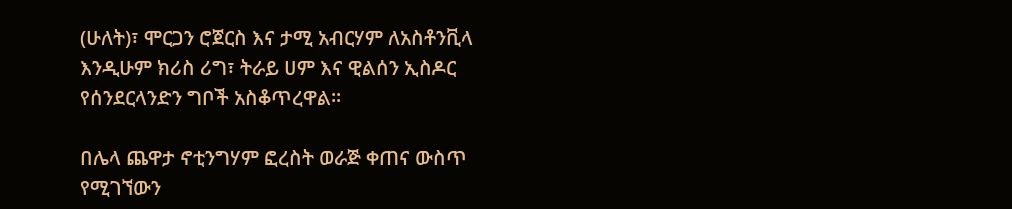(ሁለት)፣ ሞርጋን ሮጀርስ እና ታሚ አብርሃም ለአስቶንቪላ እንዲሁም ክሪስ ሪግ፣ ትራይ ሀም እና ዊልሰን ኢስዶር የሰንደርላንድን ግቦች አስቆጥረዋል፡፡

በሌላ ጨዋታ ኖቲንግሃም ፎረስት ወራጅ ቀጠና ውስጥ የሚገኘውን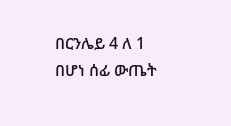በርንሌይ 4 ለ 1 በሆነ ሰፊ ውጤት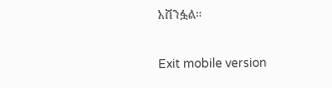አሸንፏል፡፡

Exit mobile version